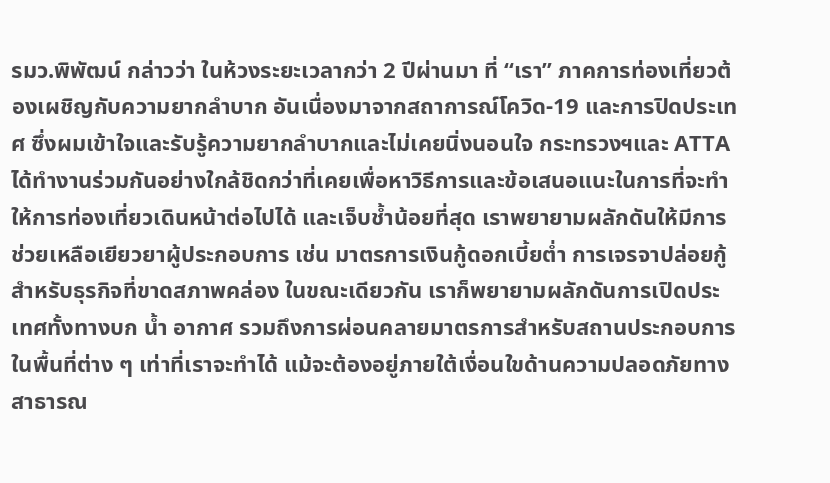รมว.พิพัฒน์ กล่าวว่า ในห้วงระยะเวลากว่า 2 ปีผ่านมา ที่ “เรา” ภาคการท่องเที่ยวต้องเผชิญกับความยากลำบาก อันเนื่องมาจากสถาการณ์โควิด-19 และการปิดประเทศ ซึ่งผมเข้าใจและรับรู้ความยากลำบากและไม่เคยนิ่งนอนใจ กระทรวงฯและ ATTA ได้ทำงานร่วมกันอย่างใกล้ชิดกว่าที่เคยเพื่อหาวิธีการและข้อเสนอแนะในการที่จะทำให้การท่องเที่ยวเดินหน้าต่อไปได้ และเจ็บช้ำน้อยที่สุด เราพยายามผลักดันให้มีการช่วยเหลือเยียวยาผู้ประกอบการ เช่น มาตรการเงินกู้ดอกเบี้ยต่ำ การเจรจาปล่อยกู้สำหรับธุรกิจที่ขาดสภาพคล่อง ในขณะเดียวกัน เราก็พยายามผลักดันการเปิดประเทศทั้งทางบก น้ำ อากาศ รวมถึงการผ่อนคลายมาตรการสำหรับสถานประกอบการในพื้นที่ต่าง ๆ เท่าที่เราจะทำได้ แม้จะต้องอยู่ภายใต้เงื่อนใขด้านความปลอดภัยทางสาธารณ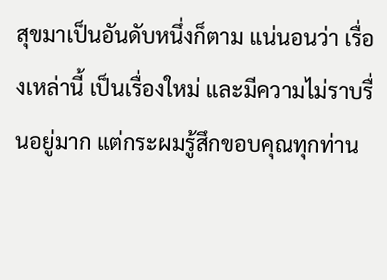สุขมาเป็นอันดับหนึ่งก็ตาม แน่นอนว่า เรื่องเหล่านี้ เป็นเรื่องใหม่ และมีความไม่ราบรื่นอยู่มาก แต่กระผมรู้สึกขอบคุณทุกท่าน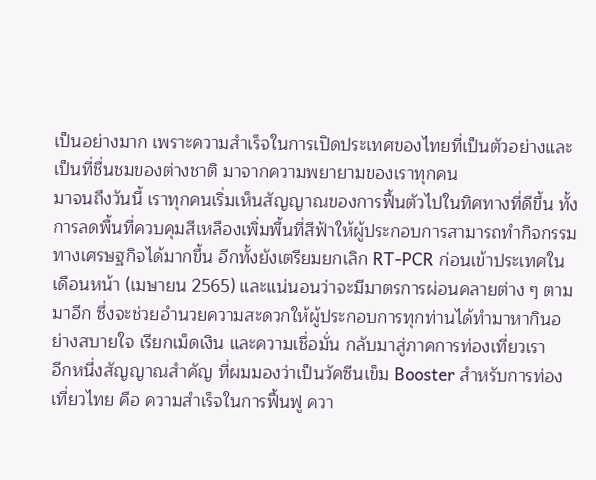เป็นอย่างมาก เพราะความสำเร็จในการเปิดประเทศของไทยที่เป็นตัวอย่างและเป็นที่ชื่นชมของต่างชาติ มาจากความพยายามของเราทุกคน
มาจนถึงวันนี้ เราทุกคนเริ่มเห็นสัญญาณของการฟื้นตัวไปในทิศทางที่ดีขึ้น ทั้งการลดพื้นที่ควบคุมสีเหลืองเพิ่มพื้นที่สีฟ้าให้ผู้ประกอบการสามารถทำกิจกรรมทางเศรษฐกิจได้มากขึ้น อีกทั้งยังเตรียมยกเลิก RT-PCR ก่อนเข้าประเทศในเดือนหน้า (เมษายน 2565) และแน่นอนว่าจะมีมาตรการผ่อนคลายต่าง ๆ ตามมาอีก ซึ่งจะช่วยอำนวยความสะดวกให้ผู้ประกอบการทุกท่านได้ทำมาหากินอย่างสบายใจ เรียกเม็ดเงิน และความเชื่อมั่น กลับมาสู่ภาคการท่องเที่ยวเรา
อีกหนึ่งสัญญาณสำคัญ ที่ผมมองว่าเป็นวัคซีนเข็ม Booster สำหรับการท่องเที่ยวไทย คือ ความสำเร็จในการฟื้นฟู ควา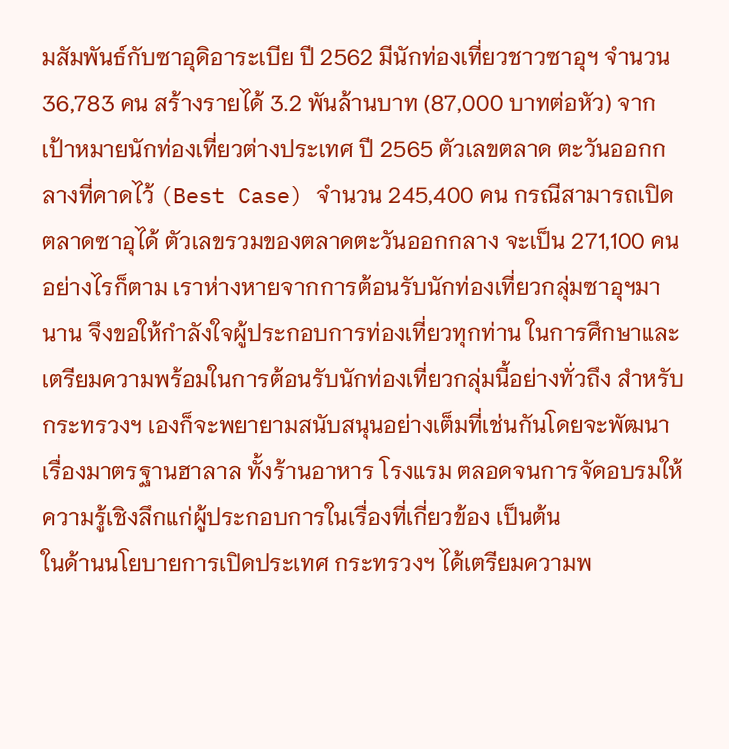มสัมพันธ์กับซาอุดิอาระเบีย ปี 2562 มีนักท่องเที่ยวชาวซาอุฯ จำนวน 36,783 คน สร้างรายได้ 3.2 พันล้านบาท (87,000 บาทต่อหัว) จากเป้าหมายนักท่องเที่ยวต่างประเทศ ปี 2565 ตัวเลขตลาด ตะวันออกกลางที่คาดไว้ (Best Case) จำนวน 245,400 คน กรณีสามารถเปิดตลาดซาอุได้ ตัวเลขรวมของตลาดตะวันออกกลาง จะเป็น 271,100 คน
อย่างไรก็ตาม เราห่างหายจากการต้อนรับนักท่องเที่ยวกลุ่มซาอุฯมานาน จึงขอให้กำลังใจผู้ประกอบการท่องเที่ยวทุกท่าน ในการศึกษาและเตรียมความพร้อมในการต้อนรับนักท่องเที่ยวกลุ่มนี้อย่างทั่วถึง สำหรับกระทรวงฯ เองก็จะพยายามสนับสนุนอย่างเต็มที่เช่นกันโดยจะพัฒนาเรื่องมาตรฐานฮาลาล ทั้งร้านอาหาร โรงแรม ตลอดจนการจัดอบรมให้ความรู้เชิงลึกแก่ผู้ประกอบการในเรื่องที่เกี่ยวข้อง เป็นต้น
ในด้านนโยบายการเปิดประเทศ กระทรวงฯ ได้เตรียมความพ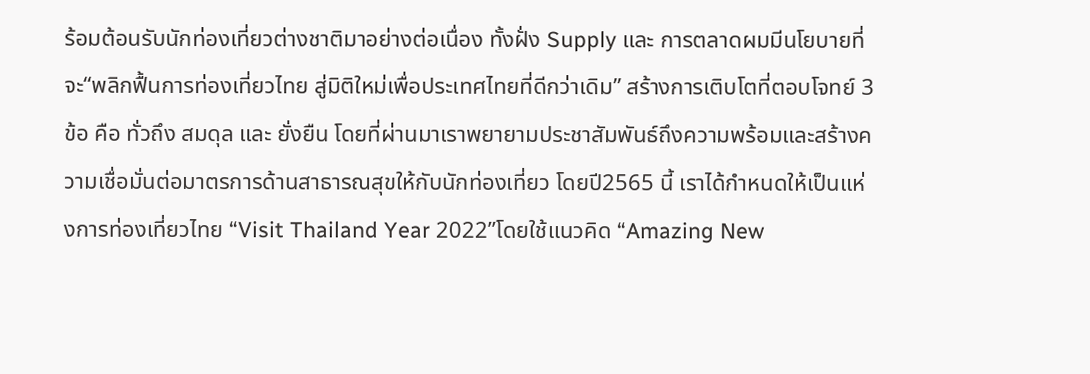ร้อมต้อนรับนักท่องเที่ยวต่างชาติมาอย่างต่อเนื่อง ทั้งฝั่ง Supply และ การตลาดผมมีนโยบายที่จะ“พลิกฟื้นการท่องเที่ยวไทย สู่มิติใหม่เพื่อประเทศไทยที่ดีกว่าเดิม” สร้างการเติบโตที่ตอบโจทย์ 3 ข้อ คือ ทั่วถึง สมดุล และ ยั่งยืน โดยที่ผ่านมาเราพยายามประชาสัมพันธ์ถึงความพร้อมและสร้างความเชื่อมั่นต่อมาตรการด้านสาธารณสุขให้กับนักท่องเที่ยว โดยปี2565 นี้ เราได้กำหนดให้เป็นแห่งการท่องเที่ยวไทย “Visit Thailand Year 2022”โดยใช้แนวคิด “Amazing New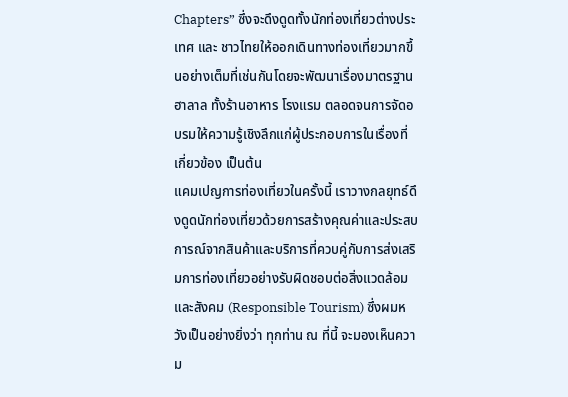Chapters” ซึ่งจะดึงดูดทั้งนักท่องเที่ยวต่างประเทศ และ ชาวไทยให้ออกเดินทางท่องเที่ยวมากขึ้นอย่างเต็มที่เช่นกันโดยจะพัฒนาเรื่องมาตรฐานฮาลาล ทั้งร้านอาหาร โรงแรม ตลอดจนการจัดอบรมให้ความรู้เชิงลึกแก่ผู้ประกอบการในเรื่องที่เกี่ยวข้อง เป็นต้น
แคมเปญการท่องเที่ยวในครั้งนี้ เราวางกลยุทธ์ดึงดูดนักท่องเที่ยวด้วยการสร้างคุณค่าและประสบการณ์จากสินค้าและบริการที่ควบคู่กับการส่งเสริมการท่องเที่ยวอย่างรับผิดชอบต่อสิ่งแวดล้อมและสังคม (Responsible Tourism) ซึ่งผมหวังเป็นอย่างยิ่งว่า ทุกท่าน ณ ที่นี้ จะมองเห็นความ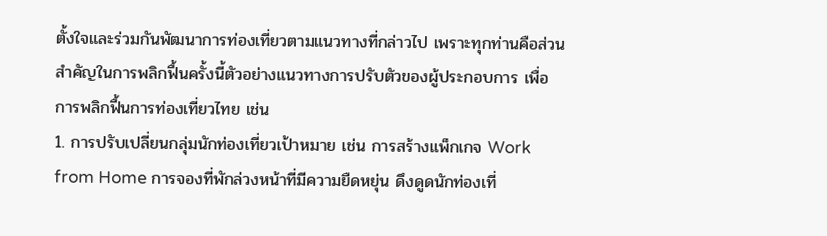ตั้งใจและร่วมกันพัฒนาการท่องเที่ยวตามแนวทางที่กล่าวไป เพราะทุกท่านคือส่วนสำคัญในการพลิกฟื้นครั้งนี้ตัวอย่างแนวทางการปรับตัวของผู้ประกอบการ เพื่อการพลิกฟื้นการท่องเที่ยวไทย เช่น
1. การปรับเปลี่ยนกลุ่มนักท่องเที่ยวเป้าหมาย เช่น การสร้างแพ็กเกจ Work from Home การจองที่พักล่วงหน้าที่มีความยืดหยุ่น ดึงดูดนักท่องเที่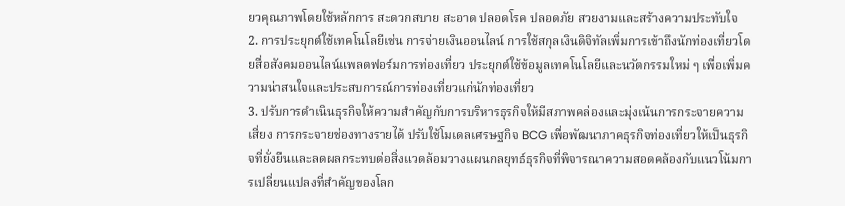ยวคุณภาพโดยใช้หลักการ สะดวกสบาย สะอาด ปลอดโรค ปลอดภัย สวยงามและสร้างความประทับใจ
2. การประยุกต์ใช้เทคโนโลยีเช่น การจ่ายเงินออนไลน์ การใช้สกุลเงินดิจิทัลเพิ่มการเข้าถึงนักท่องเที่ยวโดยสื่อสังคมออนไลน์แพลตฟอร์มการท่องเที่ยว ประยุกต์ใช้ข้อมูลเทคโนโลยีและนวัตกรรมใหม่ ๆ เพื่อเพิ่มความน่าสนใจและประสบการณ์การท่องเที่ยวแก่นักท่องเที่ยว
3. ปรับการดำเนินธุรกิจให้ความสำคัญกับการบริหารธุรกิจให้มีสภาพคล่องและมุ่งเน้นการกระจายความเสี่ยง การกระจายช่องทางรายได้ ปรับใช้โมเดลเศรษฐกิจ BCG เพื่อพัฒนาภาคธุรกิจท่องเที่ยวให้เป็นธุรกิจที่ยั่งยืนและลดผลกระทบต่อสิ่งแวดล้อมวางแผนกลยุทธ์ธุรกิจที่พิจารณาความสอดคล้องกับแนวโน้มการเปลี่ยนแปลงที่สำคัญของโลก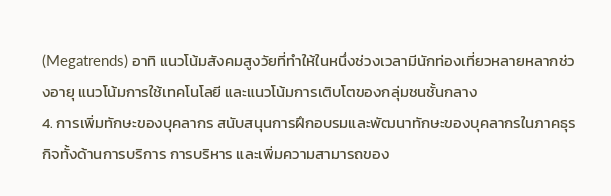(Megatrends) อาทิ แนวโน้มสังคมสูงวัยที่ทำให้ในหนึ่งช่วงเวลามีนักท่องเที่ยวหลายหลากช่วงอายุ แนวโน้มการใช้เทคโนโลยี และแนวโน้มการเติบโตของกลุ่มชนชั้นกลาง
4. การเพิ่มทักษะของบุคลากร สนับสนุนการฝึกอบรมและพัฒนาทักษะของบุคลากรในภาคธุรกิจทั้งด้านการบริการ การบริหาร และเพิ่มความสามารถของ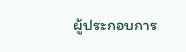ผู้ประกอบการ